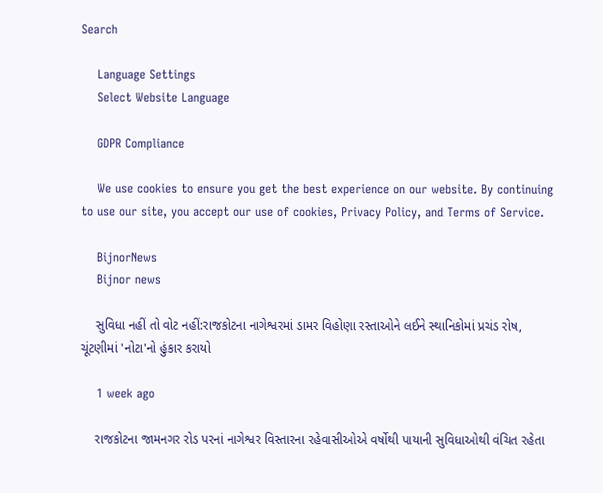Search

    Language Settings
    Select Website Language

    GDPR Compliance

    We use cookies to ensure you get the best experience on our website. By continuing to use our site, you accept our use of cookies, Privacy Policy, and Terms of Service.

    BijnorNews
    Bijnor news

    સુવિધા નહીં તો વોટ નહીં:રાજકોટના નાગેશ્વરમાં ડામર વિહોણા રસ્તાઓને લઈને સ્થાનિકોમાં પ્રચંડ રોષ, ચૂંટણીમાં 'નોટા'નો હુંકાર કરાયો

    1 week ago

    રાજકોટના જામનગર રોડ પરનાં નાગેશ્વર વિસ્તારના રહેવાસીઓએ વર્ષોથી પાયાની સુવિધાઓથી વંચિત રહેતા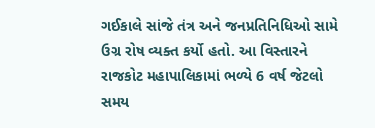ગઈકાલે સાંજે તંત્ર અને જનપ્રતિનિધિઓ સામે ઉગ્ર રોષ વ્યક્ત કર્યો હતો. આ વિસ્તારને રાજકોટ મહાપાલિકામાં ભળ્યે 6 વર્ષ જેટલો સમય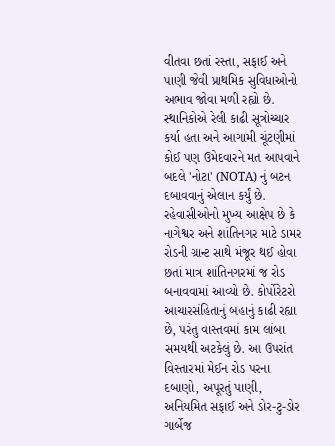વીતવા છતાં રસ્તા, સફાઈ અને પાણી જેવી પ્રાથમિક સુવિધાઓનો અભાવ જોવા મળી રહ્યો છે. સ્થાનિકોએ રેલી કાઢી સૂત્રોચ્ચાર કર્યા હતા અને આગામી ચૂંટણીમાં કોઈ પણ ઉમેદવારને મત આપવાને બદલે 'નોટા' (NOTA) નું બટન દબાવવાનું એલાન કર્યું છે. રહેવાસીઓનો મુખ્ય આક્ષેપ છે કે નાગેશ્વર અને શાંતિનગર માટે ડામર રોડની ગ્રાન્ટ સાથે મંજૂર થઈ હોવા છતાં માત્ર શાંતિનગરમાં જ રોડ બનાવવામાં આવ્યો છે. કોર્પોરેટરો આચારસંહિતાનું બહાનું કાઢી રહ્યા છે, પરંતુ વાસ્તવમાં કામ લાંબા સમયથી અટકેલું છે. આ ઉપરાંત વિસ્તારમાં મેઈન રોડ પરના દબાણો, અપૂરતું પાણી, અનિયમિત સફાઈ અને ડોર-ટુ-ડોર ગાર્બેજ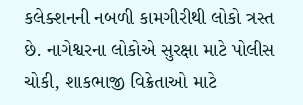કલેક્શનની નબળી કામગીરીથી લોકો ત્રસ્ત છે. નાગેશ્વરના લોકોએ સુરક્ષા માટે પોલીસ ચોકી, શાકભાજી વિક્રેતાઓ માટે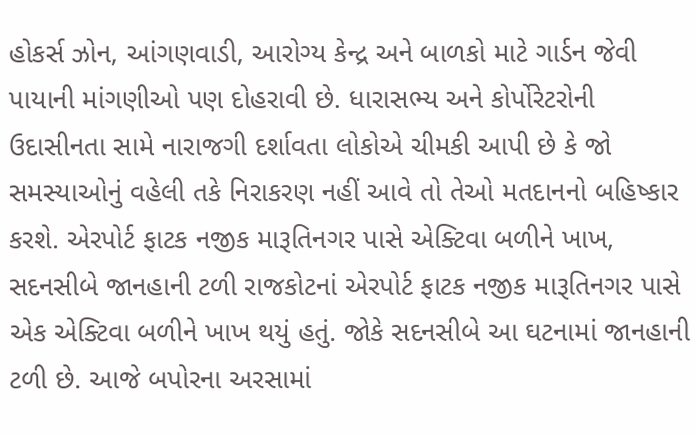હોકર્સ ઝોન, આંગણવાડી, આરોગ્ય કેન્દ્ર અને બાળકો માટે ગાર્ડન જેવી પાયાની માંગણીઓ પણ દોહરાવી છે. ધારાસભ્ય અને કોર્પોરેટરોની ઉદાસીનતા સામે નારાજગી દર્શાવતા લોકોએ ચીમકી આપી છે કે જો સમસ્યાઓનું વહેલી તકે નિરાકરણ નહીં આવે તો તેઓ મતદાનનો બહિષ્કાર કરશે. એરપોર્ટ ફાટક નજીક મારૂતિનગર પાસે એક્ટિવા બળીને ખાખ, સદનસીબે જાનહાની ટળી રાજકોટનાં એરપોર્ટ ફાટક નજીક મારૂતિનગર પાસે એક એક્ટિવા બળીને ખાખ થયું હતું. જોકે સદનસીબે આ ઘટનામાં જાનહાની ટળી છે. આજે બપોરના અરસામાં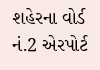શહેરના વોર્ડ નં.2 એરપોર્ટ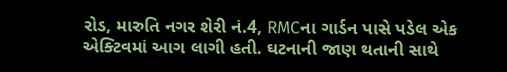રોડ, મારુતિ નગર શેરી નં.4, RMCના ગાર્ડન પાસે પડેલ એક એક્ટિવમાં આગ લાગી હતી. ઘટનાની જાણ થતાની સાથે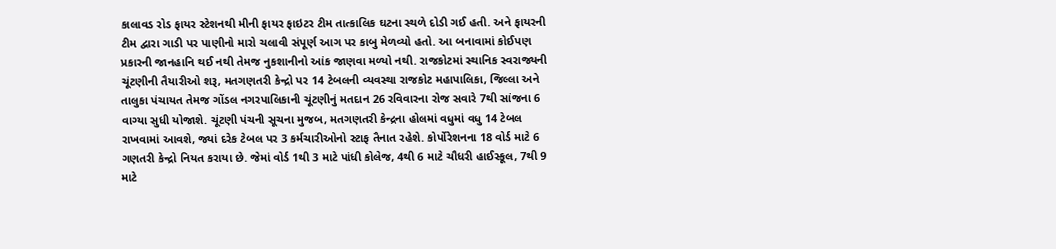કાલાવડ રોડ ફાયર સ્ટેશનથી મીની ફાયર ફાઇટર ટીમ તાત્કાલિક ઘટના સ્થળે દોડી ગઈ હતી. અને ફાયરની ટીમ દ્વારા ગાડી પર પાણીનો મારો ચલાવી સંપૂર્ણ આગ પર કાબુ મેળવ્યો હતો. આ બનાવામાં કોઈપણ પ્રકારની જાનહાનિ થઈ નથી તેમજ નુકશાનીનો આંક જાણવા મળ્યો નથી. રાજકોટમાં સ્થાનિક સ્વરાજ્યની ચૂંટણીની તૈયારીઓ શરૂ, મતગણતરી કેન્દ્રો પર 14 ટેબલની વ્યવસ્થા રાજકોટ મહાપાલિકા, જિલ્લા અને તાલુકા પંચાયત તેમજ ગોંડલ નગરપાલિકાની ચૂંટણીનું મતદાન 26 રવિવારના રોજ સવારે 7થી સાંજના 6 વાગ્યા સુધી યોજાશે. ચૂંટણી પંચની સૂચના મુજબ, મતગણતરી કેન્દ્રના હોલમાં વધુમાં વધુ 14 ટેબલ રાખવામાં આવશે, જ્યાં દરેક ટેબલ પર 3 કર્મચારીઓનો સ્ટાફ તૈનાત રહેશે. કોર્પોરેશનના 18 વોર્ડ માટે 6 ગણતરી કેન્દ્રો નિયત કરાયા છે. જેમાં વોર્ડ 1થી 3 માટે પાંધી કોલેજ, 4થી 6 માટે ચૌધરી હાઈસ્કૂલ, 7થી 9 માટે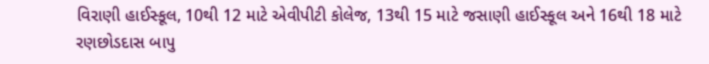વિરાણી હાઈસ્કૂલ, 10થી 12 માટે એવીપીટી કોલેજ, 13થી 15 માટે જસાણી હાઈસ્કૂલ અને 16થી 18 માટે રણછોડદાસ બાપુ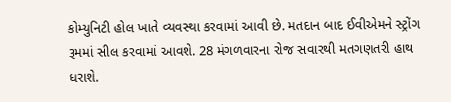કોમ્યુનિટી હોલ ખાતે વ્યવસ્થા કરવામાં આવી છે. મતદાન બાદ ઈવીએમને સ્ટ્રોંગ રૂમમાં સીલ કરવામાં આવશે. 28 મંગળવારના રોજ સવારથી મતગણતરી હાથ ધરાશે.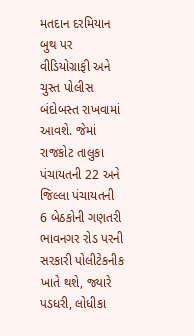મતદાન દરમિયાન બુથ પર વીડિયોગ્રાફી અને ચુસ્ત પોલીસ બંદોબસ્ત રાખવામાં આવશે. જેમાં રાજકોટ તાલુકા પંચાયતની 22 અને જિલ્લા પંચાયતની 6 બેઠકોની ગણતરી ભાવનગર રોડ પરની સરકારી પોલીટેકનીક ખાતે થશે, જ્યારે પડધરી, લોધીકા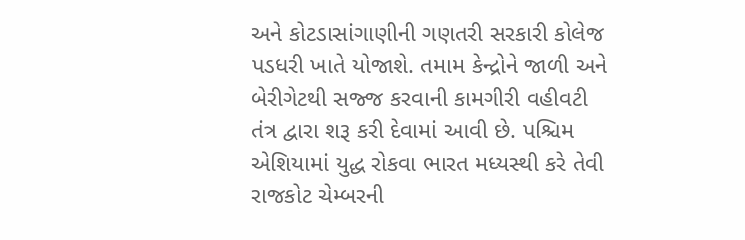અને કોટડાસાંગાણીની ગણતરી સરકારી કોલેજ પડધરી ખાતે યોજાશે. તમામ કેન્દ્રોને જાળી અને બેરીગેટથી સજ્જ કરવાની કામગીરી વહીવટી તંત્ર દ્વારા શરૂ કરી દેવામાં આવી છે. પશ્ચિમ એશિયામાં યુદ્ધ રોકવા ભારત મધ્યસ્થી કરે તેવી રાજકોટ ચેમ્બરની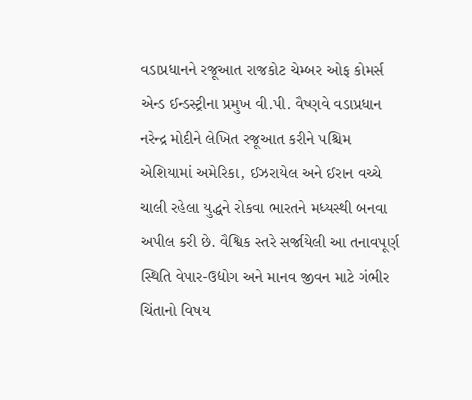વડાપ્રધાનને રજૂઆત રાજકોટ ચેમ્બર ઓફ કોમર્સ એન્ડ ઈન્ડસ્ટ્રીના પ્રમુખ વી.પી. વૈષ્ણવે વડાપ્રધાન નરેન્દ્ર મોદીને લેખિત રજૂઆત કરીને પશ્ચિમ એશિયામાં અમેરિકા, ઈઝરાયેલ અને ઈરાન વચ્ચે ચાલી રહેલા યુદ્ધને રોકવા ભારતને મધ્યસ્થી બનવા અપીલ કરી છે. વૈશ્વિક સ્તરે સર્જાયેલી આ તનાવપૂર્ણ સ્થિતિ વેપાર-ઉદ્યોગ અને માનવ જીવન માટે ગંભીર ચિંતાનો વિષય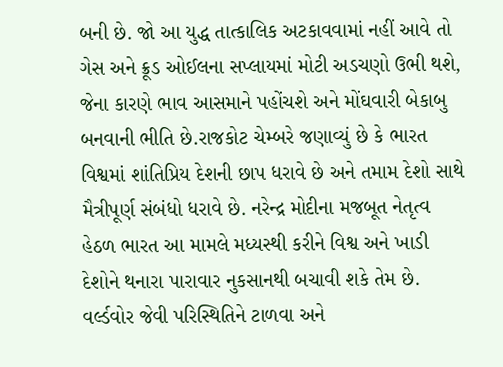બની છે. જો આ યુદ્ધ તાત્કાલિક અટકાવવામાં નહીં આવે તો ગેસ અને ક્રૂડ ઓઈલના સપ્લાયમાં મોટી અડચણો ઉભી થશે, જેના કારણે ભાવ આસમાને પહોંચશે અને મોંઘવારી બેકાબુ બનવાની ભીતિ છે.રાજકોટ ચેમ્બરે જણાવ્યું છે કે ભારત વિશ્વમાં શાંતિપ્રિય દેશની છાપ ધરાવે છે અને તમામ દેશો સાથે મૈત્રીપૂર્ણ સંબંધો ધરાવે છે. નરેન્દ્ર મોદીના મજબૂત નેતૃત્વ હેઠળ ભારત આ મામલે મધ્યસ્થી કરીને વિશ્વ અને ખાડી દેશોને થનારા પારાવાર નુકસાનથી બચાવી શકે તેમ છે. વર્લ્ડવોર જેવી પરિસ્થિતિને ટાળવા અને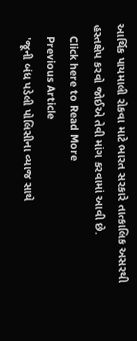આર્થિક પાયમાલી રોકવા માટે ભારત સરકારે તાત્કાલિક અસરથી હસ્તક્ષેપ કરવો જોઈએ તેવી માંગ કરવામાં આવી છે.
    Click here to Read More
    Previous Article
    'જૂની બંધ પડેલી પોલિસીના વ્યાજ સાથે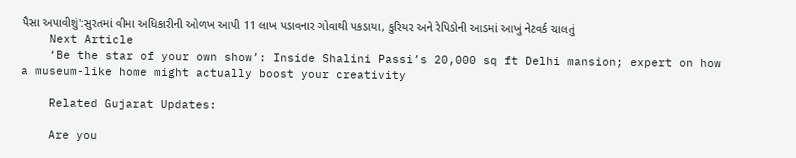પૈસા અપાવીશું':સુરતમાં વીમા અધિકારીની ઓળખ આપી 11 લાખ પડાવનાર ગોવાથી પકડાયા, કુરિયર અને રેપિડોની આડમાં આખું નેટવર્ક ચાલતું
    Next Article
    ‘Be the star of your own show’: Inside Shalini Passi’s 20,000 sq ft Delhi mansion; expert on how a museum-like home might actually boost your creativity

    Related Gujarat Updates:

    Are you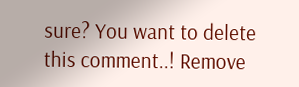sure? You want to delete this comment..! Remove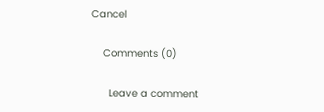Cancel

    Comments (0)

      Leave a comment